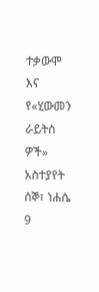ተቃውሞ እና የ«ሂውመን ራይትስ ዎች» አስተያየት
ሰኞ፣ ነሐሴ 9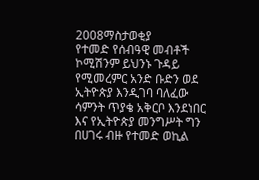2008ማስታወቂያ
የተመድ የሰብዓዊ መብቶች ኮሚሽንም ይህንኑ ጉዳይ የሚመረምር አንድ ቡድን ወደ ኢትዮጵያ እንዲገባ ባለፈው ሳምንት ጥያቄ አቅርቦ እንደነበር እና የኢትዮጵያ መንግሥት ግን በሀገሩ ብዙ የተመድ ወኪል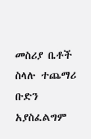መስሪያ ቤቶች ስላሉ ተጨማሪ ቡድን አያስፈልግም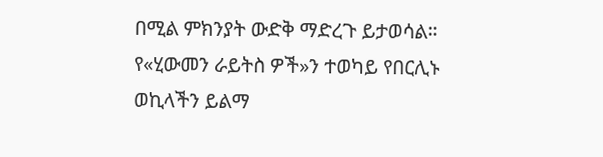በሚል ምክንያት ውድቅ ማድረጉ ይታወሳል። የ«ሂውመን ራይትስ ዎች»ን ተወካይ የበርሊኑ ወኪላችን ይልማ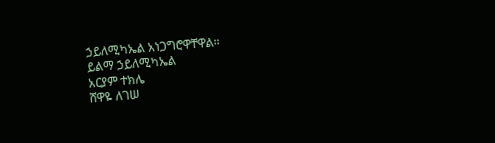ኃይለሚካኤል አነጋግሮዋቸዋል።
ይልማ ኃይለሚካኤል
አርያም ተክሌ
ሸዋዬ ለገሠ